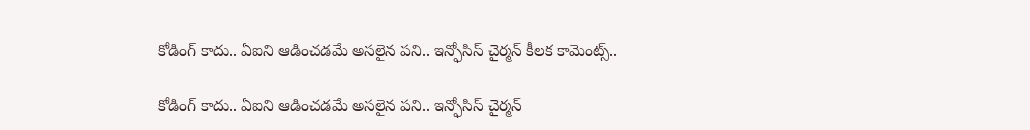కోడింగ్ కాదు.. ఏఐని ఆడించడమే అసలైన పని.. ఇన్ఫోసిస్ చైర్మన్ కీలక కామెంట్స్..

కోడింగ్ కాదు.. ఏఐని ఆడించడమే అసలైన పని.. ఇన్ఫోసిస్ చైర్మన్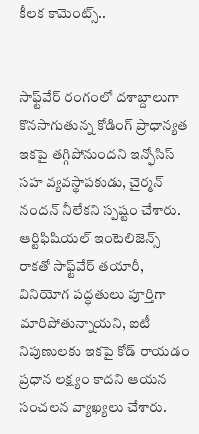కీలక కామెంట్స్..


సాఫ్ట్‌వేర్ రంగంలో దశాబ్దాలుగా కొనసాగుతున్న కోడింగ్ ప్రాధాన్యత ఇకపై తగ్గిపోనుందని ఇన్ఫోసిస్ సహ వ్యవస్థాపకుడు, చైర్మన్ నందన్ నీలేకని స్పష్టం చేశారు. ఆర్టిఫిషియల్ ఇంటెలిజెన్స్ రాకతో సాఫ్ట్‌వేర్ తయారీ, వినియోగ పద్ధతులు పూర్తిగా మారిపోతున్నాయని, ఐటీ నిపుణులకు ఇకపై కోడ్ రాయడం ప్రధాన లక్ష్యం కాదని ఆయన సంచలన వ్యాఖ్యలు చేశారు.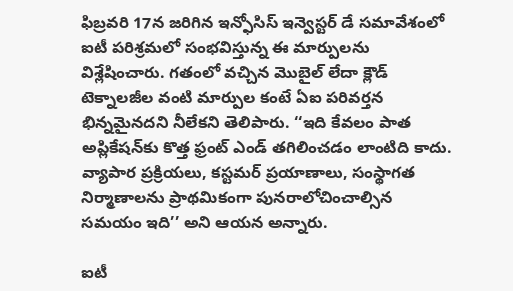ఫిబ్రవరి 17న జరిగిన ఇన్ఫోసిస్ ఇన్వెస్టర్ డే సమావేశంలో ఐటీ పరిశ్రమలో సంభవిస్తున్న ఈ మార్పులను విశ్లేషించారు. గతంలో వచ్చిన మొబైల్ లేదా క్లౌడ్ టెక్నాలజీల వంటి మార్పుల కంటే ఏఐ పరివర్తన భిన్నమైనదని నీలేకని తెలిపారు. ‘‘ఇది కేవలం పాత అప్లికేషన్‌కు కొత్త ఫ్రంట్ ఎండ్ తగిలించడం లాంటిది కాదు. వ్యాపార ప్రక్రియలు, కస్టమర్ ప్రయాణాలు, సంస్థాగత నిర్మాణాలను ప్రాథమికంగా పునరాలోచించాల్సిన సమయం ఇది’’ అని ఆయన అన్నారు.

ఐటీ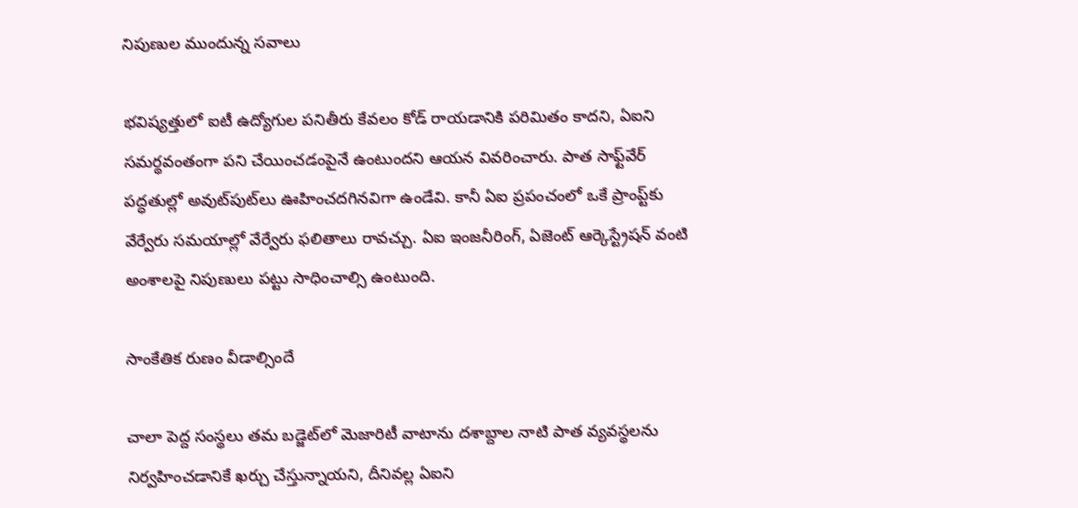నిపుణుల ముందున్న సవాలు

భవిష్యత్తులో ఐటీ ఉద్యోగుల పనితీరు కేవలం కోడ్ రాయడానికి పరిమితం కాదని, ఏఐని సమర్థవంతంగా పని చేయించడంపైనే ఉంటుందని ఆయన వివరించారు. పాత సాఫ్ట్‌వేర్ పద్ధతుల్లో అవుట్‌పుట్‌లు ఊహించదగినవిగా ఉండేవి. కానీ ఏఐ ప్రపంచంలో ఒకే ప్రాంప్ట్‌కు వేర్వేరు సమయాల్లో వేర్వేరు ఫలితాలు రావచ్చు. ఏఐ ఇంజనీరింగ్, ఏజెంట్ ఆర్కెస్ట్రేషన్ వంటి అంశాలపై నిపుణులు పట్టు సాధించాల్సి ఉంటుంది.

సాంకేతిక రుణం వీడాల్సిందే

చాలా పెద్ద సంస్థలు తమ బడ్జెట్‌లో మెజారిటీ వాటాను దశాబ్దాల నాటి పాత వ్యవస్థలను నిర్వహించడానికే ఖర్చు చేస్తున్నాయని, దీనివల్ల ఏఐని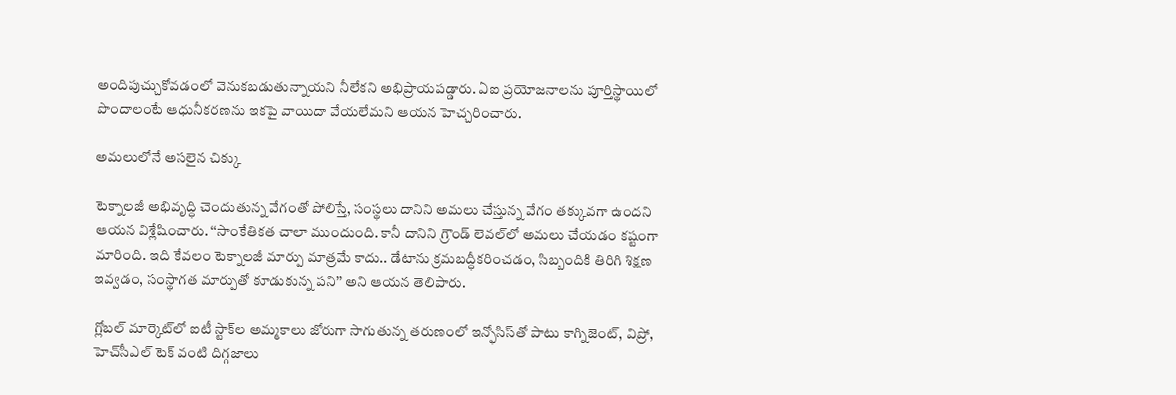అందిపుచ్చుకోవడంలో వెనుకబడుతున్నాయని నీలేకని అభిప్రాయపడ్డారు. ఏఐ ప్రయోజనాలను పూర్తిస్థాయిలో పొందాలంటే ఆధునీకరణను ఇకపై వాయిదా వేయలేమని ఆయన హెచ్చరించారు.

అమలులోనే అసలైన చిక్కు

టెక్నాలజీ అభివృద్ధి చెందుతున్న వేగంతో పోలిస్తే, సంస్థలు దానిని అమలు చేస్తున్న వేగం తక్కువగా ఉందని ఆయన విశ్లేషించారు. ‘‘సాంకేతికత చాలా ముందుంది. కానీ దానిని గ్రౌండ్ లెవల్‌లో అమలు చేయడం కష్టంగా మారింది. ఇది కేవలం టెక్నాలజీ మార్పు మాత్రమే కాదు.. డేటాను క్రమబద్ధీకరించడం, సిబ్బందికి తిరిగి శిక్షణ ఇవ్వడం, సంస్థాగత మార్పుతో కూడుకున్న పని’’ అని ఆయన తెలిపారు.

గ్లోబల్ మార్కెట్‌లో ఐటీ స్టాక్‌ల అమ్మకాలు జోరుగా సాగుతున్న తరుణంలో ఇన్ఫోసిస్‌తో పాటు కాగ్నిజెంట్, విప్రో, హెచ్‌సీఎల్ టెక్ వంటి దిగ్గజాలు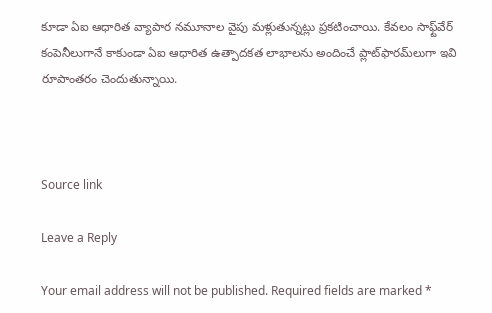కూడా ఏఐ ఆధారిత వ్యాపార నమూనాల వైపు మళ్లుతున్నట్లు ప్రకటించాయి. కేవలం సాఫ్ట్‌వేర్ కంపెనీలుగానే కాకుండా ఏఐ ఆధారిత ఉత్పాదకత లాభాలను అందించే ప్లాట్‌ఫారమ్‌లుగా ఇవి రూపాంతరం చెందుతున్నాయి.



Source link

Leave a Reply

Your email address will not be published. Required fields are marked *